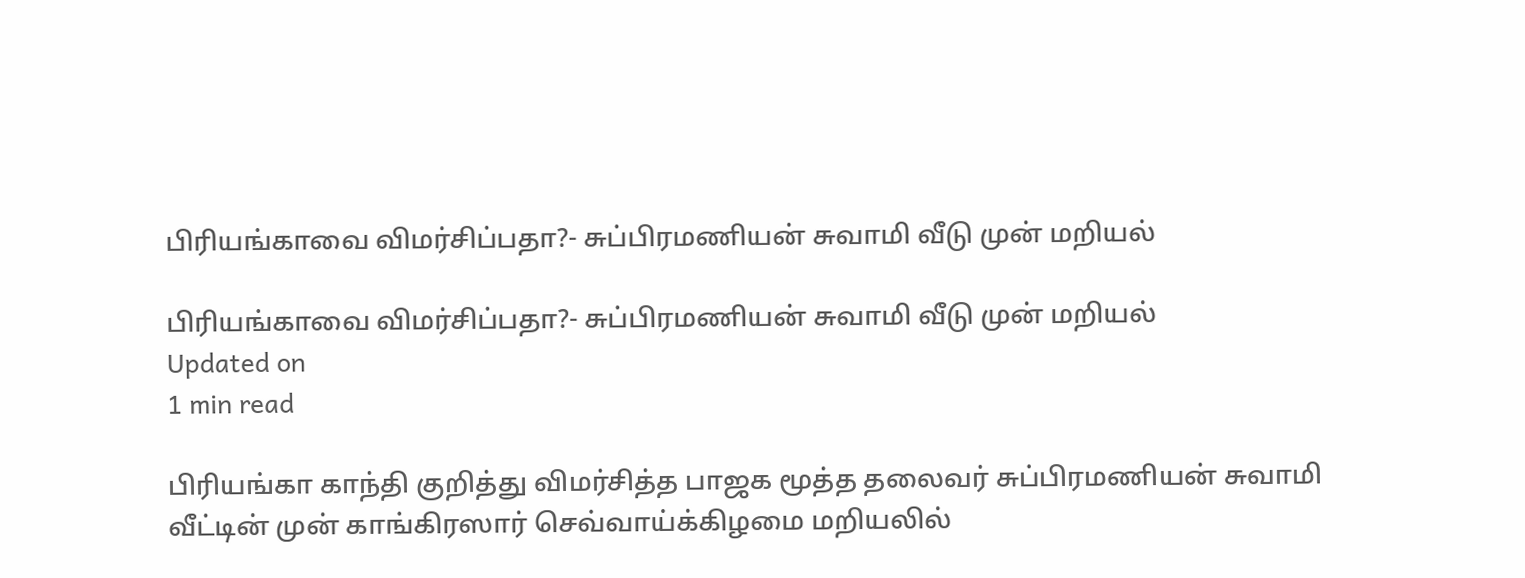பிரியங்காவை விமர்சிப்பதா?- சுப்பிரமணியன் சுவாமி வீடு முன் மறியல்

பிரியங்காவை விமர்சிப்பதா?- சுப்பிரமணியன் சுவாமி வீடு முன் மறியல்
Updated on
1 min read

பிரியங்கா காந்தி குறித்து விமர்சித்த பாஜக மூத்த தலைவர் சுப்பிரமணியன் சுவாமி வீட்டின் முன் காங்கிரஸார் செவ்வாய்க்கிழமை மறியலில்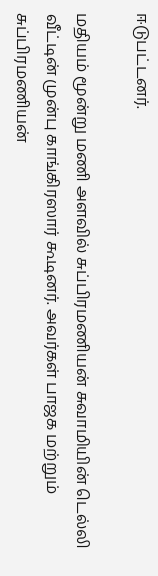ஈடுபட்டனர்.

மதியம் மூன்று மணி அளவில் சுப்பிரமணியன் சுவாமியின் டெல்லி வீட்டின் முன்பு காங்கிரஸார் கூடினர். அவர்கள் பாஜக மற்றும் சுப்பிரமணியன்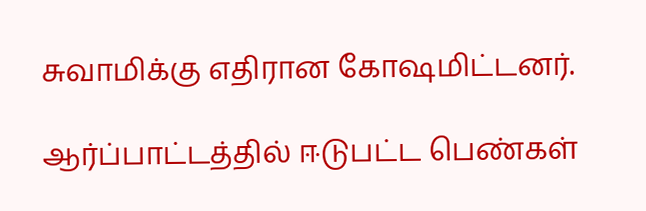சுவாமிக்கு எதிரான கோஷமிட்டனர்.

ஆர்ப்பாட்டத்தில் ஈடுபட்ட பெண்கள்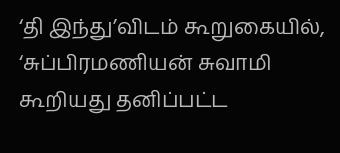‘தி இந்து’விடம் கூறுகையில், ‘சுப்பிரமணியன் சுவாமி கூறியது தனிப்பட்ட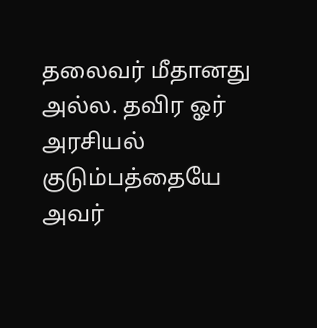தலைவர் மீதானது அல்ல. தவிர ஓர் அரசியல் குடும்பத்தையே அவர்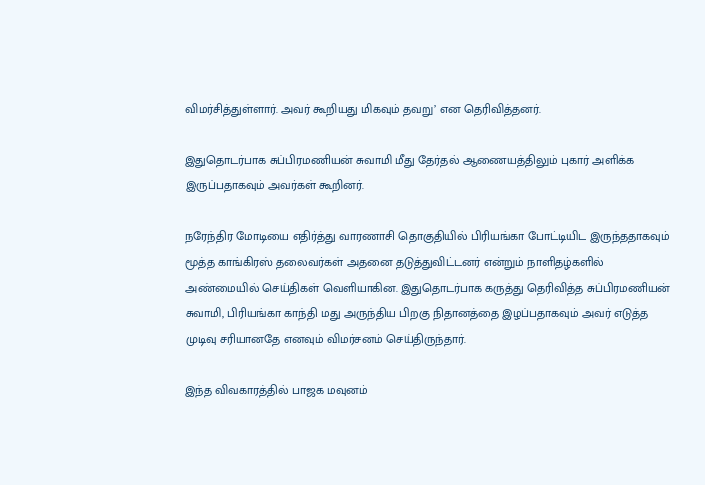விமர்சித்துள்ளார். அவர் கூறியது மிகவும் தவறு’ என தெரிவித்தனர்.

இதுதொடர்பாக சுப்பிரமணியன் சுவாமி மீது தேர்தல் ஆணையத்திலும் புகார் அளிக்க இருப்பதாகவும் அவர்கள் கூறினர்.

நரேந்திர மோடியை எதிர்த்து வாரணாசி தொகுதியில் பிரியங்கா போட்டியிட இருந்ததாகவும் மூத்த காங்கிரஸ் தலைவர்கள் அதனை தடுத்துவிட்டனர் என்றும் நாளிதழ்களில் அண்மையில் செய்திகள் வெளியாகின. இதுதொடர்பாக கருத்து தெரிவித்த சுப்பிரமணியன் சுவாமி, பிரியங்கா காந்தி மது அருந்திய பிறகு நிதானத்தை இழப்பதாகவும் அவர் எடுத்த முடிவு சரியானதே எனவும் விமர்சனம் செய்திருந்தார்.

இந்த விவகாரத்தில் பாஜக மவுனம்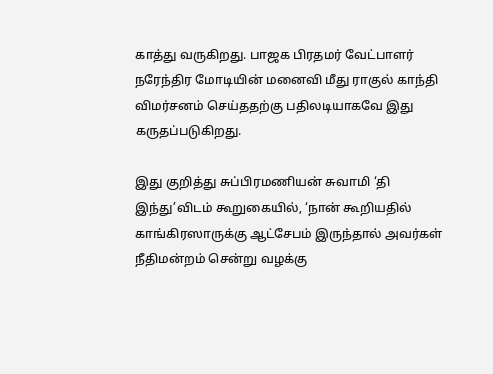காத்து வருகிறது. பாஜக பிரதமர் வேட்பாளர் நரேந்திர மோடியின் மனைவி மீது ராகுல் காந்தி விமர்சனம் செய்ததற்கு பதிலடியாகவே இது கருதப்படுகிறது.

இது குறித்து சுப்பிரமணியன் சுவாமி ‘தி இந்து’விடம் கூறுகையில், ‘நான் கூறியதில் காங்கிரஸாருக்கு ஆட்சேபம் இருந்தால் அவர்கள் நீதிமன்றம் சென்று வழக்கு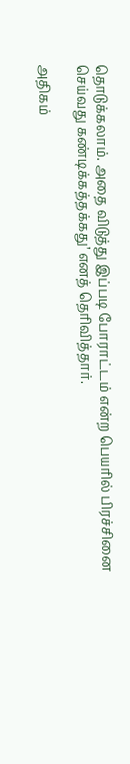தொடுக்கலாம். அதை விடுத்து இப்படி போராட்டம் என்ற பெயரில் பிரச்சினை செய்வது கண்டிக்கத்தக்கது’ எனத் தெரிவித்தார்.

அதிகம்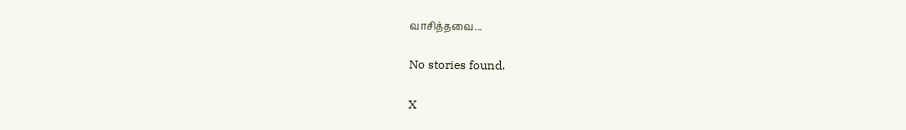வாசித்தவை...

No stories found.

X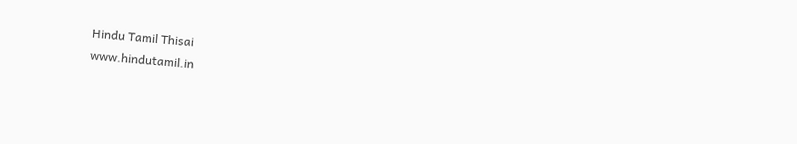Hindu Tamil Thisai
www.hindutamil.in